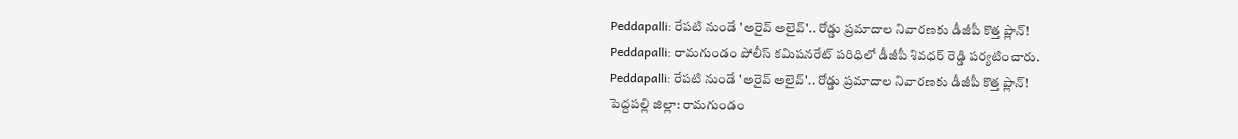Peddapalli: రేపటి నుండే 'అరైవ్ అలైవ్'.. రోడ్డు ప్రమాదాల నివారణకు డీజీపీ కొత్త ప్లాన్!
Peddapalli: రామగుండం పోలీస్ కమిషనరేట్ పరిధిలో డీజీపీ శివధర్ రెడ్డి పర్యటించారు.
Peddapalli: రేపటి నుండే 'అరైవ్ అలైవ్'.. రోడ్డు ప్రమాదాల నివారణకు డీజీపీ కొత్త ప్లాన్!
పెద్దపల్లి జిల్లా: రామగుండం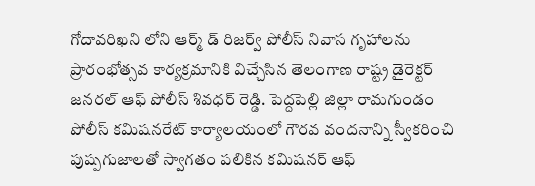గోదావరిఖని లోని ఆర్మ్ డ్ రిజర్వ్ పోలీస్ నివాస గృహాలను ప్రారంభోత్సవ కార్యక్రమానికి విచ్చేసిన తెలంగాణ రాష్ట్ర డైరెక్టర్ జనరల్ ఆఫ్ పోలీస్ శివధర్ రెడ్డి. పెద్దపెల్లి జిల్లా రామగుండం పోలీస్ కమిషనరేట్ కార్యాలయంలో గౌరవ వందనాన్ని స్వీకరించి పుష్పగుజాలతో స్వాగతం పలికిన కమిషనర్ ఆఫ్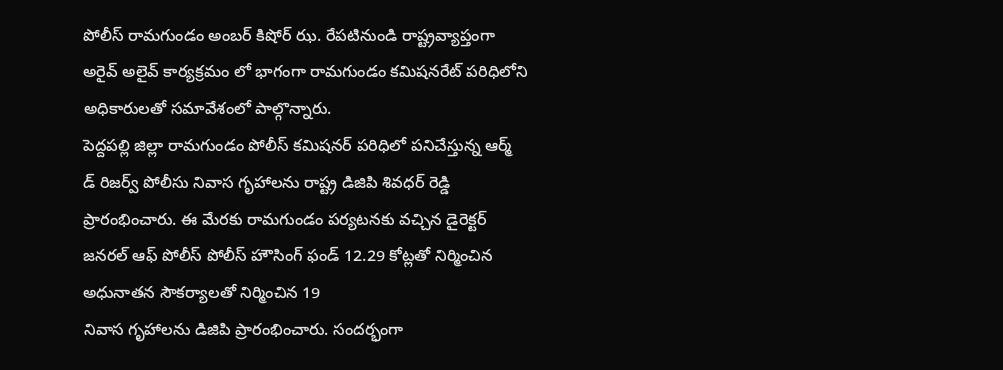పోలీస్ రామగుండం అంబర్ కిషోర్ ఝ. రేపటినుండి రాష్ట్రవ్యాప్తంగా అరైవ్ అలైవ్ కార్యక్రమం లో భాగంగా రామగుండం కమిషనరేట్ పరిధిలోని అధికారులతో సమావేశంలో పాల్గొన్నారు.
పెద్దపల్లి జిల్లా రామగుండం పోలీస్ కమిషనర్ పరిధిలో పనిచేస్తున్న ఆర్మ్ డ్ రిజర్వ్ పోలీసు నివాస గృహాలను రాష్ట్ర డిజిపి శివధర్ రెడ్డి ప్రారంభించారు. ఈ మేరకు రామగుండం పర్యటనకు వచ్చిన డైరెక్టర్ జనరల్ ఆఫ్ పోలీస్ పోలీస్ హౌసింగ్ ఫండ్ 12.29 కోట్లతో నిర్మించిన అధునాతన సౌకర్యాలతో నిర్మించిన 19
నివాస గృహాలను డిజిపి ప్రారంభించారు. సందర్భంగా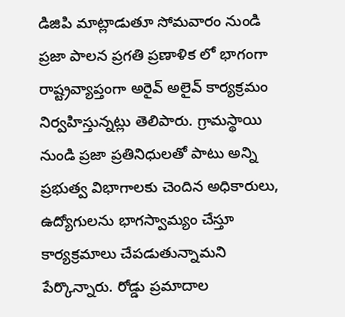డిజిపి మాట్లాడుతూ సోమవారం నుండి ప్రజా పాలన ప్రగతి ప్రణాళిక లో భాగంగా రాష్ట్రవ్యాప్తంగా అరైవ్ అలైవ్ కార్యక్రమం నిర్వహిస్తున్నట్లు తెలిపారు. గ్రామస్థాయి నుండి ప్రజా ప్రతినిధులతో పాటు అన్ని ప్రభుత్వ విభాగాలకు చెందిన అధికారులు, ఉద్యోగులను భాగస్వామ్యం చేస్తూ కార్యక్రమాలు చేపడుతున్నామని పేర్కొన్నారు. రోడ్డు ప్రమాదాల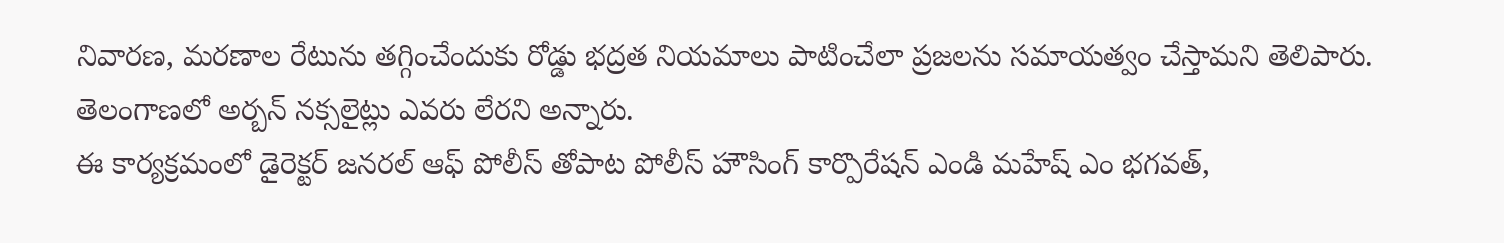నివారణ, మరణాల రేటును తగ్గించేందుకు రోడ్డు భద్రత నియమాలు పాటించేలా ప్రజలను సమాయత్వం చేస్తామని తెలిపారు. తెలంగాణలో అర్బన్ నక్సలైట్లు ఎవరు లేరని అన్నారు.
ఈ కార్యక్రమంలో డైరెక్టర్ జనరల్ ఆఫ్ పోలీస్ తోపాట పోలీస్ హౌసింగ్ కార్పొరేషన్ ఎండి మహేష్ ఎం భగవత్,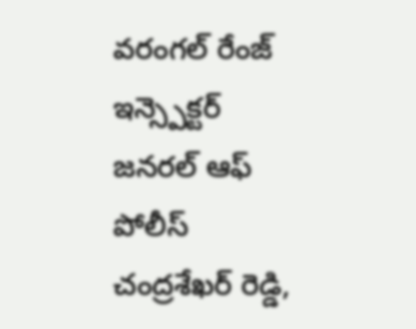వరంగల్ రేంజ్ ఇన్స్పెక్టర్ జనరల్ ఆఫ్ పోలీస్ చంద్రశేఖర్ రెడ్డి,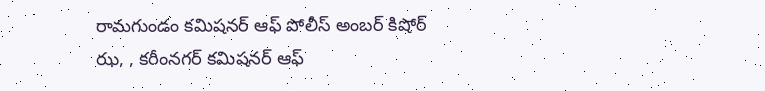రామగుండం కమిషనర్ ఆఫ్ పోలీస్ అంబర్ కిషోర్ ఝ, , కరీంనగర్ కమిషనర్ ఆఫ్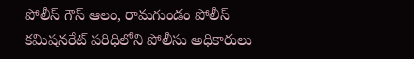పోలీస్ గౌస్ ఆలం, రామగుండం పోలీస్ కమిషనరేట్ పరిధిలోని పోలీసు అధికారులు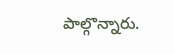పాల్గొన్నారు.